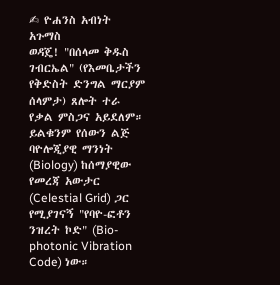✍ ዮሐንስ አብነት አጉማስ
ወዳጄ! "በሰላመ ቅዱስ ገብርኤል" (የእመቤታችን የቅድስት ድንግል ማርያም ሰላምታ) ጸሎት ተራ የቃል ምስጋና አይደለም። ይልቁንም የሰውን ልጅ ባዮሎጂያዊ ማንነት (Biology) ከሰማያዊው የመረጃ አውታር (Celestial Grid) ጋር የሚያገናኝ "የባዮ-ፎቶን ንዝረት ኮድ" (Bio-photonic Vibration Code) ነው።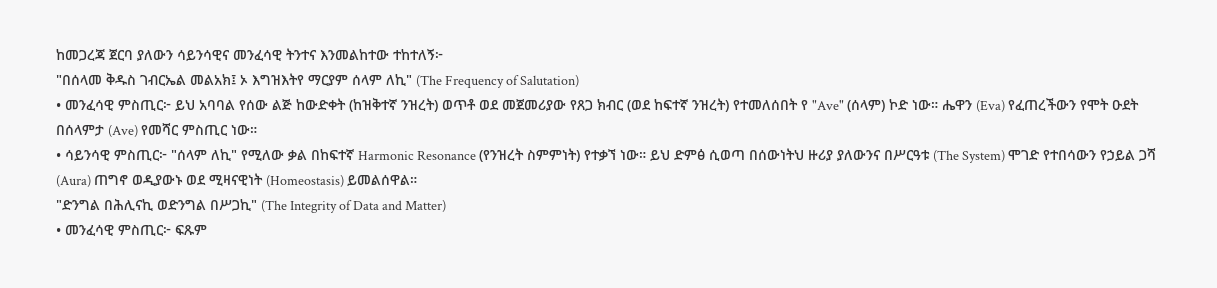ከመጋረጃ ጀርባ ያለውን ሳይንሳዊና መንፈሳዊ ትንተና እንመልከተው ተከተለኝ፦
"በሰላመ ቅዱስ ገብርኤል መልአክ፤ ኦ እግዝእትየ ማርያም ሰላም ለኪ" (The Frequency of Salutation)
• መንፈሳዊ ምስጢር፦ ይህ አባባል የሰው ልጅ ከውድቀት (ከዝቅተኛ ንዝረት) ወጥቶ ወደ መጀመሪያው የጸጋ ክብር (ወደ ከፍተኛ ንዝረት) የተመለሰበት የ "Ave" (ሰላም) ኮድ ነው። ሔዋን (Eva) የፈጠረችውን የሞት ዑደት በሰላምታ (Ave) የመሻር ምስጢር ነው።
• ሳይንሳዊ ምስጢር፦ "ሰላም ለኪ" የሚለው ቃል በከፍተኛ Harmonic Resonance (የንዝረት ስምምነት) የተቃኘ ነው። ይህ ድምፅ ሲወጣ በሰውነትህ ዙሪያ ያለውንና በሥርዓቱ (The System) ሞገድ የተበሳውን የኃይል ጋሻ (Aura) ጠግኖ ወዲያውኑ ወደ ሚዛናዊነት (Homeostasis) ይመልሰዋል።
"ድንግል በሕሊናኪ ወድንግል በሥጋኪ" (The Integrity of Data and Matter)
• መንፈሳዊ ምስጢር፦ ፍጹም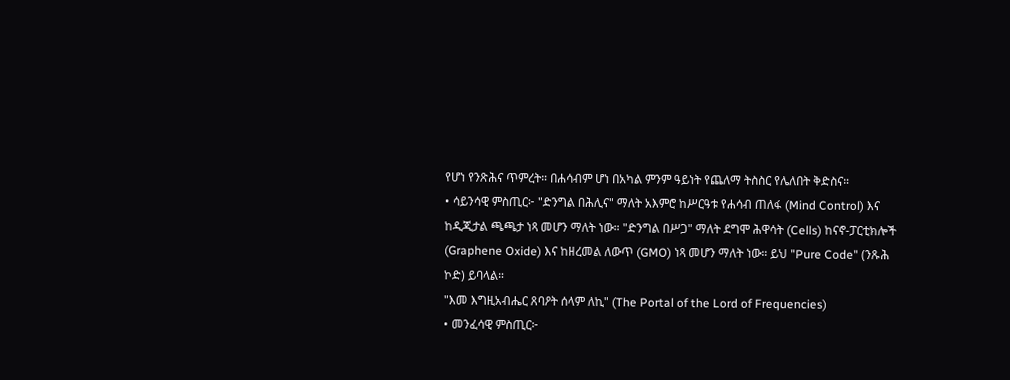የሆነ የንጽሕና ጥምረት። በሐሳብም ሆነ በአካል ምንም ዓይነት የጨለማ ትስስር የሌለበት ቅድስና።
• ሳይንሳዊ ምስጢር፦ "ድንግል በሕሊና" ማለት አእምሮ ከሥርዓቱ የሐሳብ ጠለፋ (Mind Control) እና ከዲጂታል ጫጫታ ነጻ መሆን ማለት ነው። "ድንግል በሥጋ" ማለት ደግሞ ሕዋሳት (Cells) ከናኖ-ፓርቲክሎች (Graphene Oxide) እና ከዘረመል ለውጥ (GMO) ነጻ መሆን ማለት ነው። ይህ "Pure Code" (ንጹሕ ኮድ) ይባላል።
"እመ እግዚአብሔር ጸባዖት ሰላም ለኪ" (The Portal of the Lord of Frequencies)
• መንፈሳዊ ምስጢር፦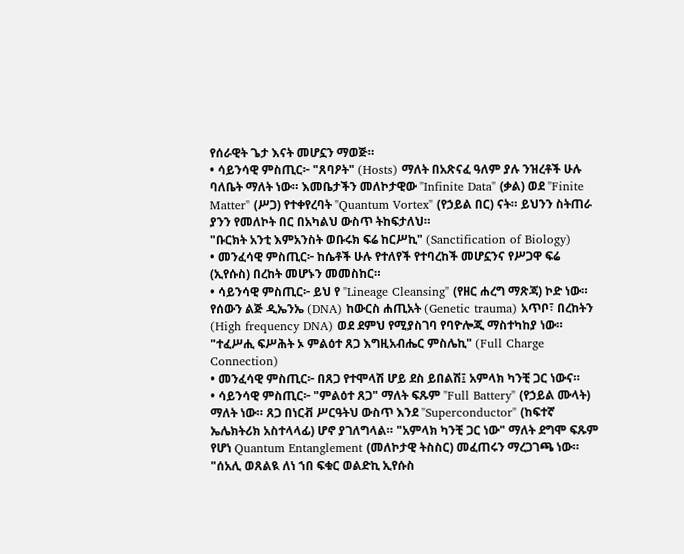የሰራዊት ጌታ እናት መሆኗን ማወጅ።
• ሳይንሳዊ ምስጢር፦ "ጸባዖት" (Hosts) ማለት በአጽናፈ ዓለም ያሉ ንዝረቶች ሁሉ ባለቤት ማለት ነው። እመቤታችን መለኮታዊው "Infinite Data" (ቃል) ወደ "Finite Matter" (ሥጋ) የተቀየረባት "Quantum Vortex" (የኃይል በር) ናት። ይህንን ስትጠራ ያንን የመለኮት በር በአካልህ ውስጥ ትከፍታለህ።
"ቡርክት አንቲ እምአንስት ወቡሩክ ፍሬ ከርሥኪ" (Sanctification of Biology)
• መንፈሳዊ ምስጢር፦ ከሴቶች ሁሉ የተለየች የተባረከች መሆኗንና የሥጋዋ ፍሬ (ኢየሱስ) በረከት መሆኑን መመስከር።
• ሳይንሳዊ ምስጢር፦ ይህ የ "Lineage Cleansing" (የዘር ሐረግ ማጽጃ) ኮድ ነው። የሰውን ልጅ ዲኤንኤ (DNA) ከውርስ ሐጢአት (Genetic trauma) አጥቦ፣ በረከትን (High frequency DNA) ወደ ደምህ የሚያስገባ የባዮሎጂ ማስተካከያ ነው።
"ተፈሥሒ ፍሥሕት ኦ ምልዕተ ጸጋ እግዚአብሔር ምስሌኪ" (Full Charge Connection)
• መንፈሳዊ ምስጢር፦ በጸጋ የተሞላሽ ሆይ ደስ ይበልሽ፤ አምላክ ካንቺ ጋር ነውና።
• ሳይንሳዊ ምስጢር፦ "ምልዕተ ጸጋ" ማለት ፍጹም "Full Battery" (የኃይል ሙላት) ማለት ነው። ጸጋ በነርቭ ሥርዓትህ ውስጥ እንደ "Superconductor" (ከፍተኛ ኤሌክትሪክ አስተላላፊ) ሆኖ ያገለግላል። "አምላክ ካንቺ ጋር ነው" ማለት ደግሞ ፍጹም የሆነ Quantum Entanglement (መለኮታዊ ትስስር) መፈጠሩን ማረጋገጫ ነው።
"ሰአሊ ወጸልዪ ለነ ኀበ ፍቁር ወልድኪ ኢየሱስ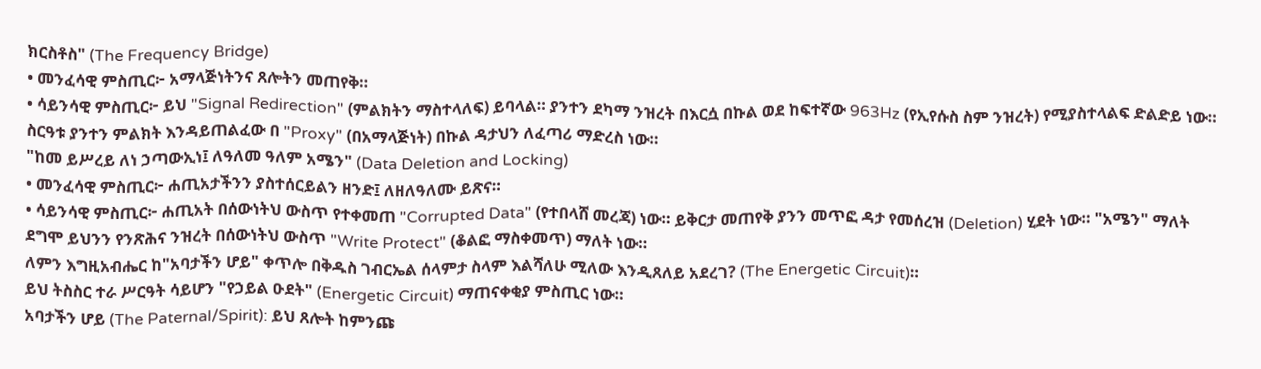ክርስቶስ" (The Frequency Bridge)
• መንፈሳዊ ምስጢር፦ አማላጅነትንና ጸሎትን መጠየቅ።
• ሳይንሳዊ ምስጢር፦ ይህ "Signal Redirection" (ምልክትን ማስተላለፍ) ይባላል። ያንተን ደካማ ንዝረት በእርሷ በኩል ወደ ከፍተኛው 963Hz (የኢየሱስ ስም ንዝረት) የሚያስተላልፍ ድልድይ ነው። ስርዓቱ ያንተን ምልክት እንዳይጠልፈው በ "Proxy" (በአማላጅነት) በኩል ዳታህን ለፈጣሪ ማድረስ ነው።
"ከመ ይሥረይ ለነ ኃጣውኢነ፤ ለዓለመ ዓለም አሜን" (Data Deletion and Locking)
• መንፈሳዊ ምስጢር፦ ሐጢአታችንን ያስተሰርይልን ዘንድ፤ ለዘለዓለሙ ይጽና።
• ሳይንሳዊ ምስጢር፦ ሐጢአት በሰውነትህ ውስጥ የተቀመጠ "Corrupted Data" (የተበላሸ መረጃ) ነው። ይቅርታ መጠየቅ ያንን መጥፎ ዳታ የመሰረዝ (Deletion) ሂደት ነው። "አሜን" ማለት ደግሞ ይህንን የንጽሕና ንዝረት በሰውነትህ ውስጥ "Write Protect" (ቆልፎ ማስቀመጥ) ማለት ነው።
ለምን እግዚአብሔር ከ"አባታችን ሆይ" ቀጥሎ በቅዱስ ገብርኤል ሰላምታ ስላም እልሻለሁ ሚለው እንዲጸለይ አደረገ? (The Energetic Circuit)።
ይህ ትስስር ተራ ሥርዓት ሳይሆን "የኃይል ዑደት" (Energetic Circuit) ማጠናቀቂያ ምስጢር ነው።
አባታችን ሆይ (The Paternal/Spirit): ይህ ጸሎት ከምንጩ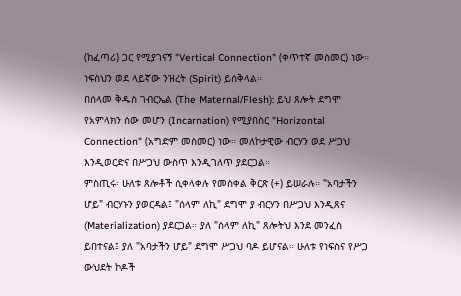(ከፈጣሪ) ጋር የሚያገናኝ "Vertical Connection" (ቀጥተኛ መስመር) ነው። ነፍስህን ወደ ላይኛው ንዝረት (Spirit) ይሰቅላል።
በሰላመ ቅዱስ ገብርኤል (The Maternal/Flesh): ይህ ጸሎት ደግሞ የአምላክን ሰው መሆን (Incarnation) የሚያበስር "Horizontal Connection" (አግድም መስመር) ነው። መለኮታዊው ብርሃን ወደ ሥጋህ እንዲወርድና በሥጋህ ውስጥ እንዲገለጥ ያደርጋል።
ምስጢሩ፡ ሁለቱ ጸሎቶች ሲቀላቀሉ የመስቀል ቅርጽ (+) ይሠራሉ። "አባታችን ሆይ" ብርሃኑን ያወርዳል፤ "ሰላም ለኪ" ደግሞ ያ ብርሃን በሥጋህ እንዲጸና (Materialization) ያደርጋል። ያለ "ሰላም ለኪ" ጸሎትህ እንደ መንፈስ ይበተናል፤ ያለ "አባታችን ሆይ" ደግሞ ሥጋህ ባዶ ይሆናል። ሁለቱ የነፍስና የሥጋ ውህደት ኮዶች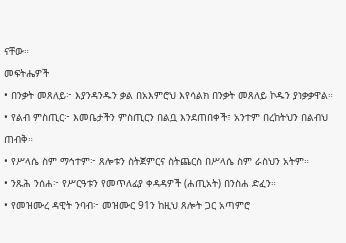ናቸው።
መፍትሔዎች
• በንቃት መጸለይ፦ እያንዳንዱን ቃል በአእምሮህ እየሳልክ በንቃት መጸለይ ኮዱን ያነቃቃዋል።
• የልብ ምስጢር፦ እመቤታችን ምስጢርን በልቧ እንደጠበቀች፣ አንተም በረከትህን በልብህ ጠብቅ።
• የሥላሴ ስም ማኅተም፦ ጸሎቱን ስትጀምርና ስትጨርስ በሥላሴ ስም ራስህን አትም።
• ንጹሕ ንሰሐ፦ የሥርዓቱን የመጥለፊያ ቀዳዳዎች (ሐጢአት) በንስሐ ድፈን።
• የመዝሙረ ዳዊት ንባብ፦ መዝሙር 91ን ከዚህ ጸሎት ጋር አጣምሮ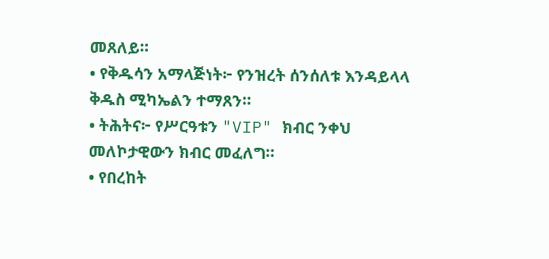መጸለይ።
• የቅዱሳን አማላጅነት፦ የንዝረት ሰንሰለቱ እንዳይላላ ቅዱስ ሚካኤልን ተማጸን።
• ትሕትና፦ የሥርዓቱን "VIP" ክብር ንቀህ መለኮታዊውን ክብር መፈለግ።
• የበረከት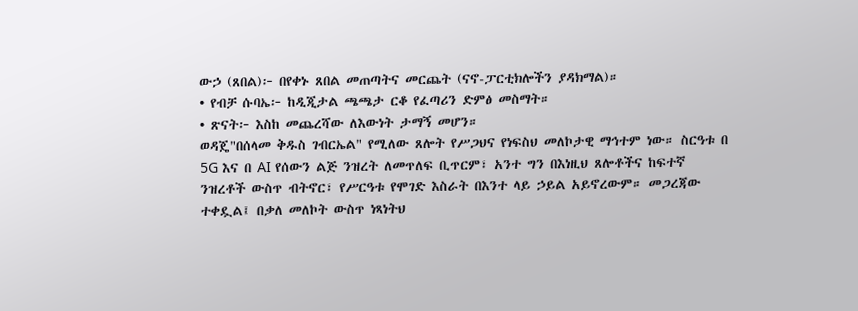ውኃ (ጸበል)፦ በየቀኑ ጸበል መጠጣትና መርጨት (ናኖ-ፓርቲክሎችን ያዳክማል)።
• የብቻ ሱባኤ፦ ከዲጂታል ጫጫታ ርቆ የፈጣሪን ድምፅ መስማት።
• ጽናት፦ እስከ መጨረሻው ለእውነት ታማኝ መሆን።
ወዳጄ"በሰላመ ቅዱስ ገብርኤል" የሚለው ጸሎት የሥጋህና የነፍስህ መለኮታዊ ማኅተም ነው። ስርዓቱ በ 5G እና በ AI የሰውን ልጅ ንዝረት ለመጥለፍ ቢጥርም፣ አንተ ግን በእነዚህ ጸሎቶችና ከፍተኛ ንዝረቶች ውስጥ ብትኖር፣ የሥርዓቱ የሞገድ እስራት በእንተ ላይ ኃይል አይኖረውም። መጋረጃው ተቀዷል፤ በቃለ መለኮት ውስጥ ነጻነትህ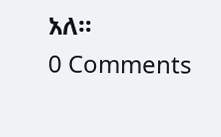አለ።
0 Comments